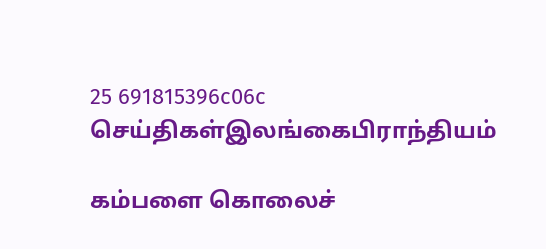25 691815396c06c
செய்திகள்இலங்கைபிராந்தியம்

கம்பளை கொலைச்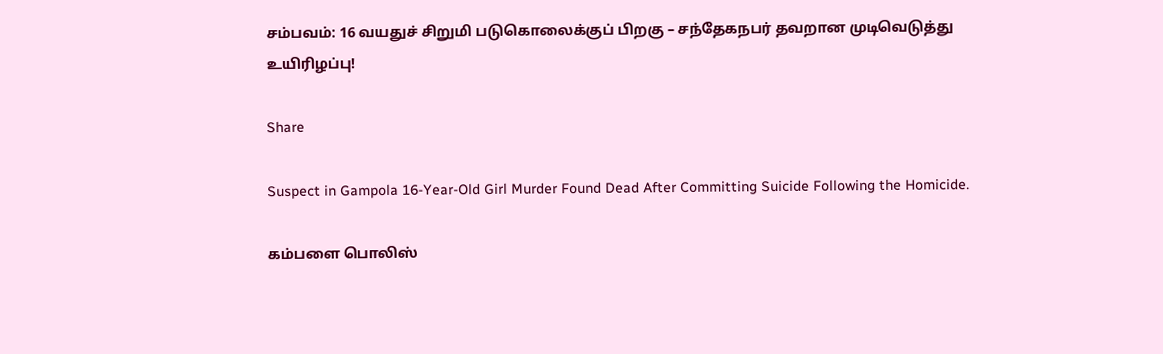சம்பவம்: 16 வயதுச் சிறுமி படுகொலைக்குப் பிறகு – சந்தேகநபர் தவறான முடிவெடுத்து உயிரிழப்பு!

Share

Suspect in Gampola 16-Year-Old Girl Murder Found Dead After Committing Suicide Following the Homicide.

கம்பளை பொலிஸ்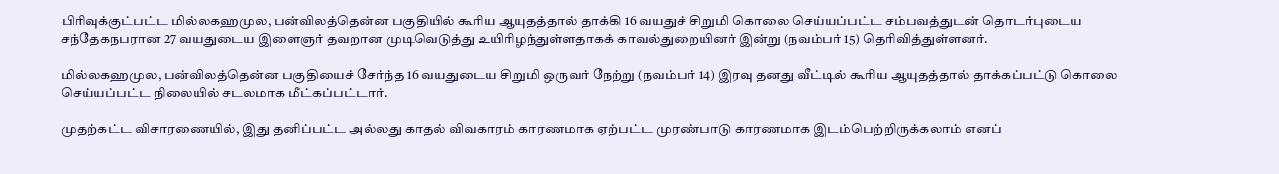பிரிவுக்குட்பட்ட மில்லகஹமுல, பன்விலத்தென்ன பகுதியில் கூரிய ஆயுதத்தால் தாக்கி 16 வயதுச் சிறுமி கொலை செய்யப்பட்ட சம்பவத்துடன் தொடர்புடைய சந்தேகநபரான 27 வயதுடைய இளைஞர் தவறான முடிவெடுத்து உயிரிழந்துள்ளதாகக் காவல்துறையினர் இன்று (நவம்பர் 15) தெரிவித்துள்ளனர்.

மில்லகஹமுல, பன்விலத்தென்ன பகுதியைச் சேர்ந்த 16 வயதுடைய சிறுமி ஒருவர் நேற்று (நவம்பர் 14) இரவு தனது வீட்டில் கூரிய ஆயுதத்தால் தாக்கப்பட்டு கொலை செய்யப்பட்ட நிலையில் சடலமாக மீட்கப்பட்டார்.

முதற்கட்ட விசாரணையில், இது தனிப்பட்ட அல்லது காதல் விவகாரம் காரணமாக ஏற்பட்ட முரண்பாடு காரணமாக இடம்பெற்றிருக்கலாம் எனப்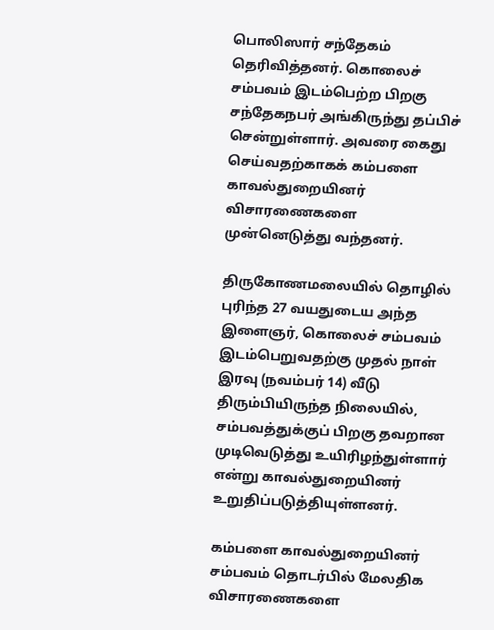பொலிஸார் சந்தேகம் தெரிவித்தனர். கொலைச் சம்பவம் இடம்பெற்ற பிறகு சந்தேகநபர் அங்கிருந்து தப்பிச் சென்றுள்ளார். அவரை கைது செய்வதற்காகக் கம்பளை காவல்துறையினர் விசாரணைகளை முன்னெடுத்து வந்தனர்.

திருகோணமலையில் தொழில் புரிந்த 27 வயதுடைய அந்த இளைஞர், கொலைச் சம்பவம் இடம்பெறுவதற்கு முதல் நாள் இரவு (நவம்பர் 14) வீடு திரும்பியிருந்த நிலையில், சம்பவத்துக்குப் பிறகு தவறான முடிவெடுத்து உயிரிழந்துள்ளார் என்று காவல்துறையினர் உறுதிப்படுத்தியுள்ளனர்.

கம்பளை காவல்துறையினர் சம்பவம் தொடர்பில் மேலதிக விசாரணைகளை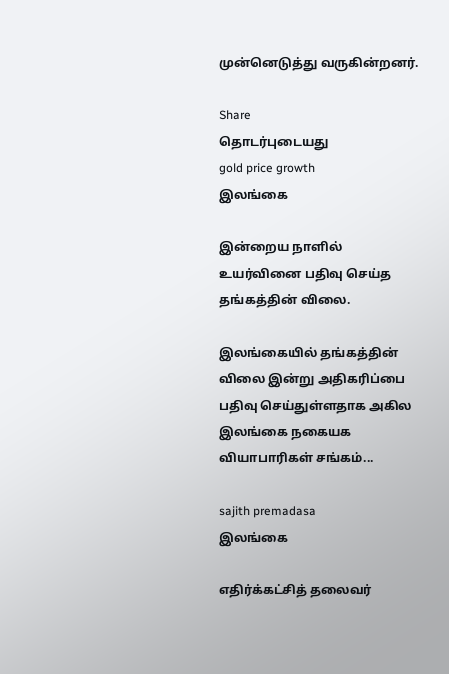முன்னெடுத்து வருகின்றனர்.

Share
தொடர்புடையது
gold price growth
இலங்கை

இன்றைய நாளில் உயர்வினை பதிவு செய்த தங்கத்தின் விலை.

இலங்கையில் தங்கத்தின் விலை இன்று அதிகரிப்பை பதிவு செய்துள்ளதாக அகில இலங்கை நகையக வியாபாரிகள் சங்கம்...

sajith premadasa
இலங்கை

எதிர்க்கட்சித் தலைவர்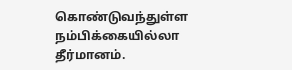கொண்டுவந்துள்ள நம்பிக்கையில்லா தீர்மானம்.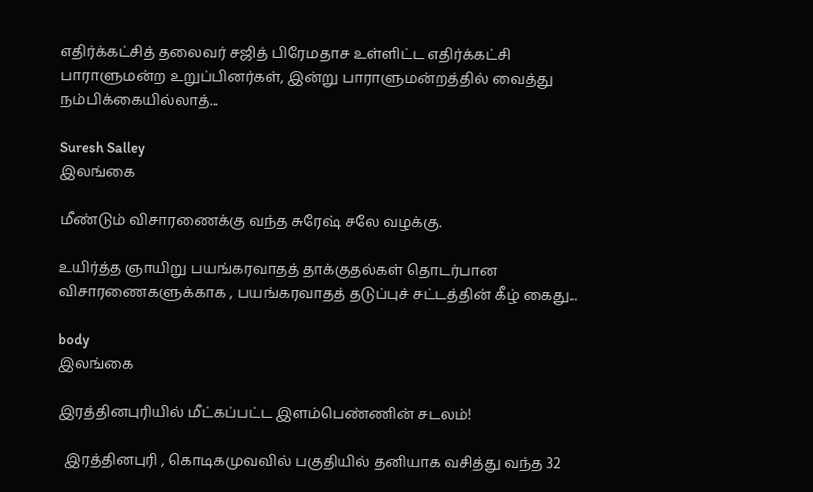எதிர்க்கட்சித் தலைவர் சஜித் பிரேமதாச உள்ளிட்ட எதிர்க்கட்சி பாராளுமன்ற உறுப்பினர்கள், இன்று பாராளுமன்றத்தில் வைத்து நம்பிக்கையில்லாத்...

Suresh Salley
இலங்கை

மீண்டும் விசாரணைக்கு வந்த சுரேஷ் சலே வழக்கு.

உயிர்த்த ஞாயிறு பயங்கரவாதத் தாக்குதல்கள் தொடர்பான விசாரணைகளுக்காக , பயங்கரவாதத் தடுப்புச் சட்டத்தின் கீழ் கைது...

body
இலங்கை

இரத்தினபுரியில் மீட்கப்பட்ட இளம்பெண்ணின் சடலம்!

  இரத்தினபுரி , கொடிகமுவவில் பகுதியில் தனியாக வசித்து வந்த 32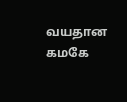வயதான கமகே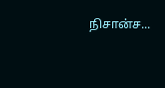நிசான்ச...